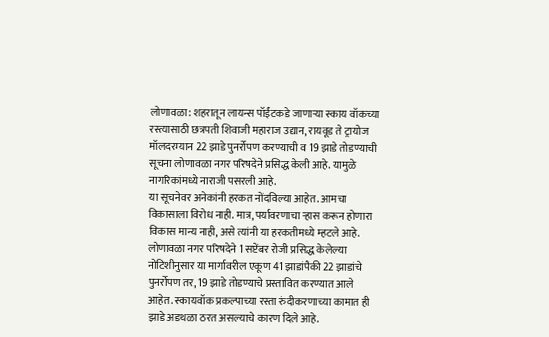लोणावळा: शहरातून लायन्स पॉईंटकडे जाणाऱ्या स्काय वॉकच्या रस्त्यासाठी छत्रपती शिवाजी महाराज उद्यान, रायवूड ते ट्रायोज मॉलदरम्यान 22 झाडे पुनर्रोपण करण्याची व 19 झाडे तोडण्याची सूचना लोणावळा नगर परिषदेने प्रसिद्ध केली आहे. यामुळे नागरिकांमध्ये नाराजी पसरली आहे.
या सूचनेवर अनेकांनी हरकत नोंदविल्या आहेत. आमचा विकासाला विरोध नाही. मात्र, पर्यावरणाचा ऱ्हास करून होणारा विकास मान्य नाही, असे त्यांनी या हरकतीमध्ये म्हटले आहे. लोणावळा नगर परिषदेने 1 सप्टेंबर रोजी प्रसिद्ध केलेल्या नोटिशीनुसार या मार्गावरील एकूण 41 झाडांपैकी 22 झाडांचे पुनर्रोपण तर, 19 झाडे तोडण्याचे प्रस्तावित करण्यात आले आहेत. स्कायवॉक प्रकल्पाच्या रस्ता रुंदीकरणाच्या कामात ही झाडे अडथळा ठरत असल्याचे कारण दिले आहे.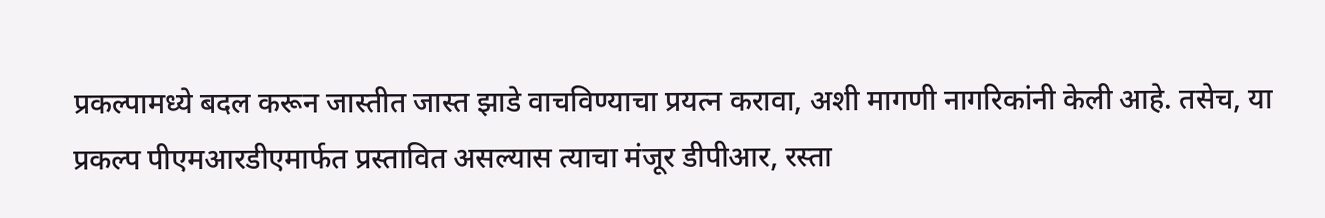प्रकल्पामध्ये बदल करून जास्तीत जास्त झाडे वाचविण्याचा प्रयत्न करावा, अशी मागणी नागरिकांनी केली आहे. तसेच, या प्रकल्प पीएमआरडीएमार्फत प्रस्तावित असल्यास त्याचा मंजूर डीपीआर, रस्ता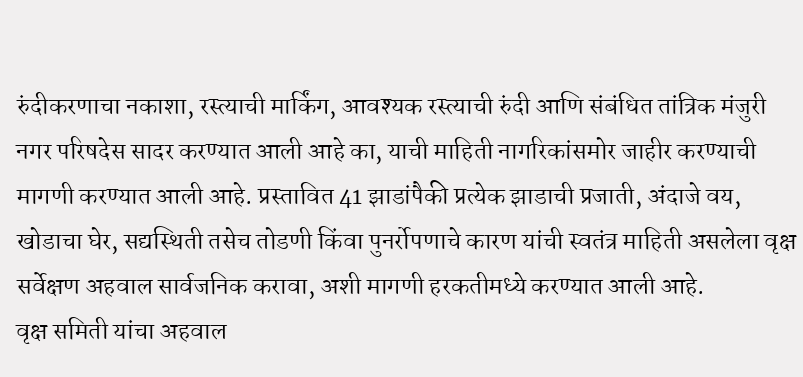रुंदीकरणाचा नकाशा, रस्त्याची मार्किंग, आवश्यक रस्त्याची रुंदी आणि संबंधित तांत्रिक मंजुरी नगर परिषदेस सादर करण्यात आली आहे का, याची माहिती नागरिकांसमोर जाहीर करण्याची मागणी करण्यात आली आहे. प्रस्तावित 41 झाडांपैकी प्रत्येक झाडाची प्रजाती, अंदाजे वय, खोडाचा घेर, सद्यस्थिती तसेच तोडणी किंवा पुनर्रोपणाचे कारण यांची स्वतंत्र माहिती असलेला वृक्ष सर्वेक्षण अहवाल सार्वजनिक करावा, अशी मागणी हरकतीमध्ये करण्यात आली आहे.
वृक्ष समिती यांचा अहवाल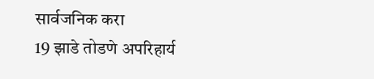सार्वजनिक करा
19 झाडे तोडणे अपरिहार्य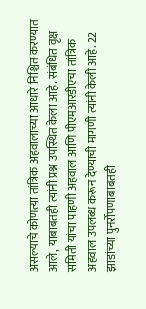असल्याचे कोणत्या तांत्रिक अहवालाच्या आधारे निश्चित करण्यात आले, याबाबतही त्यांनी प्रश्न उपस्थित केला आहे. संबंधित वृक्ष समिती यांचा पाहणी अहवाल आणि पीएमआरडीएचा तांत्रिक अहवाल उपलब्ध करून देण्याची मागणी त्यांनी केली आहे. 22 झाडांच्या पुनर्रोपणाबाबतही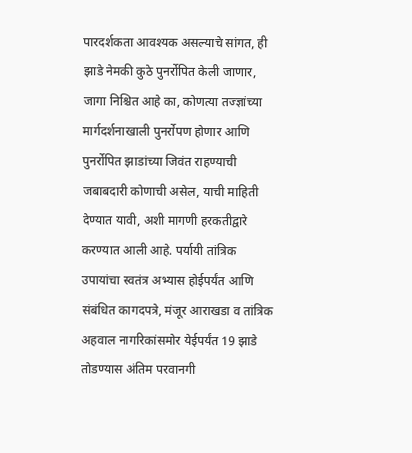पारदर्शकता आवश्यक असल्याचे सांगत, ही झाडे नेमकी कुठे पुनर्रोपित केली जाणार, जागा निश्चित आहे का, कोणत्या तज्ज्ञांच्या मार्गदर्शनाखाली पुनर्रोपण होणार आणि पुनर्रोपित झाडांच्या जिवंत राहण्याची जबाबदारी कोणाची असेल, याची माहिती देण्यात यावी, अशी मागणी हरकतीद्वारे करण्यात आली आहे. पर्यायी तांत्रिक उपायांचा स्वतंत्र अभ्यास होईपर्यंत आणि संबंधित कागदपत्रे, मंजूर आराखडा व तांत्रिक अहवाल नागरिकांसमोर येईपर्यंत 19 झाडे तोडण्यास अंतिम परवानगी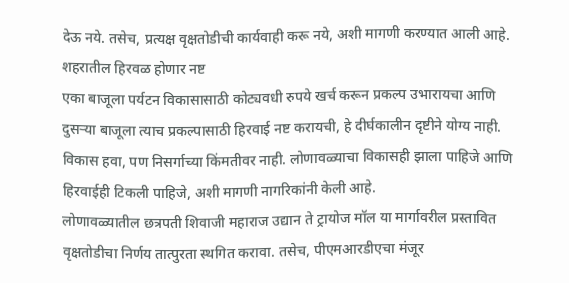देऊ नये. तसेच, प्रत्यक्ष वृक्षतोडीची कार्यवाही करू नये, अशी मागणी करण्यात आली आहे.
शहरातील हिरवळ होणार नष्ट
एका बाजूला पर्यटन विकासासाठी कोट्यवधी रुपये खर्च करून प्रकल्प उभारायचा आणि दुसऱ्या बाजूला त्याच प्रकल्पासाठी हिरवाई नष्ट करायची, हे दीर्घकालीन दृष्टीने योग्य नाही. विकास हवा, पण निसर्गाच्या किंमतीवर नाही. लोणावळ्याचा विकासही झाला पाहिजे आणि हिरवाईही टिकली पाहिजे, अशी मागणी नागरिकांनी केली आहे.
लोणावळ्यातील छत्रपती शिवाजी महाराज उद्यान ते ट्रायोज मॉल या मार्गावरील प्रस्तावित वृक्षतोडीचा निर्णय तात्पुरता स्थगित करावा. तसेच, पीएमआरडीएचा मंजूर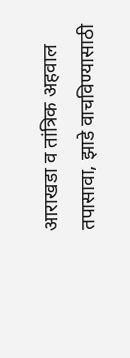आराखडा व तांत्रिक अहवाल तपासावा, झाडे वाचविण्यासाठी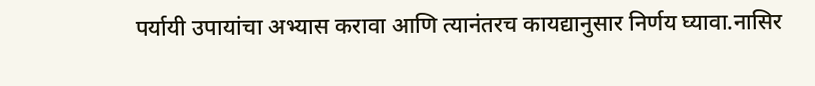पर्यायी उपायांचा अभ्यास करावा आणि त्यानंतरच कायद्यानुसार निर्णय घ्यावा.नासिर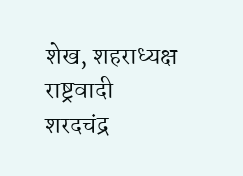शेख, शहराध्यक्ष राष्ट्रवादी शरदचंद्र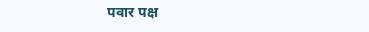पवार पक्ष